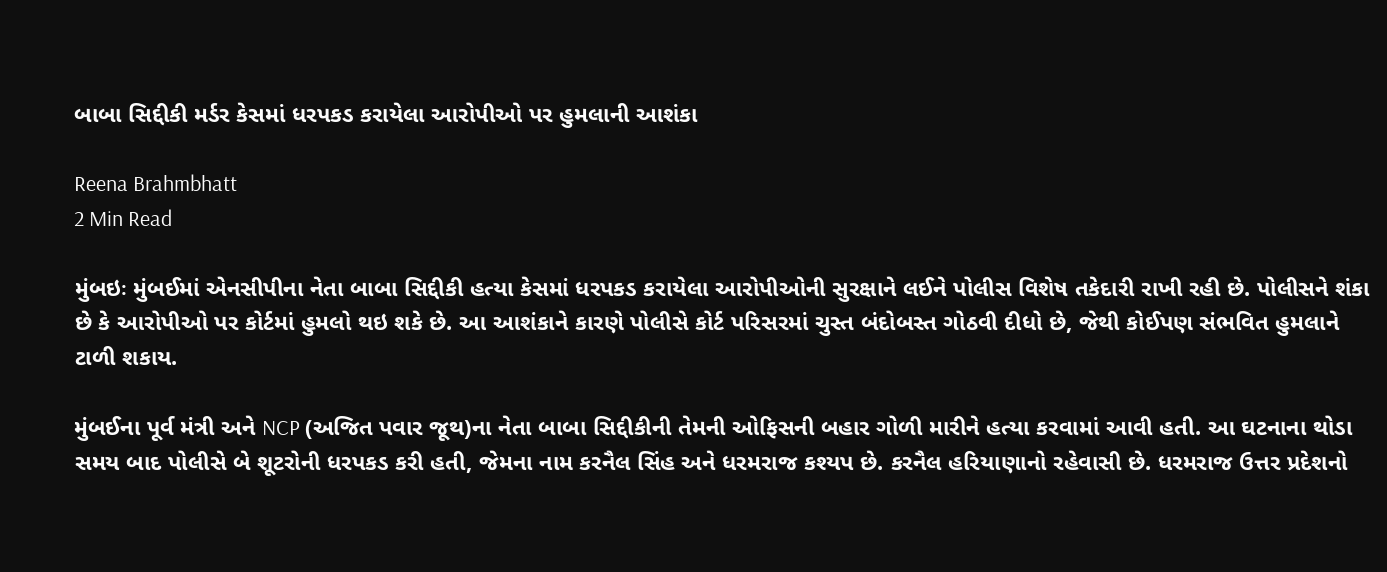બાબા સિદ્દીકી મર્ડર કેસમાં ધરપકડ કરાયેલા આરોપીઓ પર હુમલાની આશંકા

Reena Brahmbhatt
2 Min Read

મુંબઇઃ મુંબઈમાં એનસીપીના નેતા બાબા સિદ્દીકી હત્યા કેસમાં ધરપકડ કરાયેલા આરોપીઓની સુરક્ષાને લઈને પોલીસ વિશેષ તકેદારી રાખી રહી છે. પોલીસને શંકા છે કે આરોપીઓ પર કોર્ટમાં હુમલો થઇ શકે છે. આ આશંકાને કારણે પોલીસે કોર્ટ પરિસરમાં ચુસ્ત બંદોબસ્ત ગોઠવી દીધો છે, જેથી કોઈપણ સંભવિત હુમલાને ટાળી શકાય.

મુંબઈના પૂર્વ મંત્રી અને NCP (અજિત પવાર જૂથ)ના નેતા બાબા સિદ્દીકીની તેમની ઓફિસની બહાર ગોળી મારીને હત્યા કરવામાં આવી હતી. આ ઘટનાના થોડા સમય બાદ પોલીસે બે શૂટરોની ધરપકડ કરી હતી, જેમના નામ કરનૈલ સિંહ અને ધરમરાજ કશ્યપ છે. કરનૈલ હરિયાણાનો રહેવાસી છે. ધરમરાજ ઉત્તર પ્રદેશનો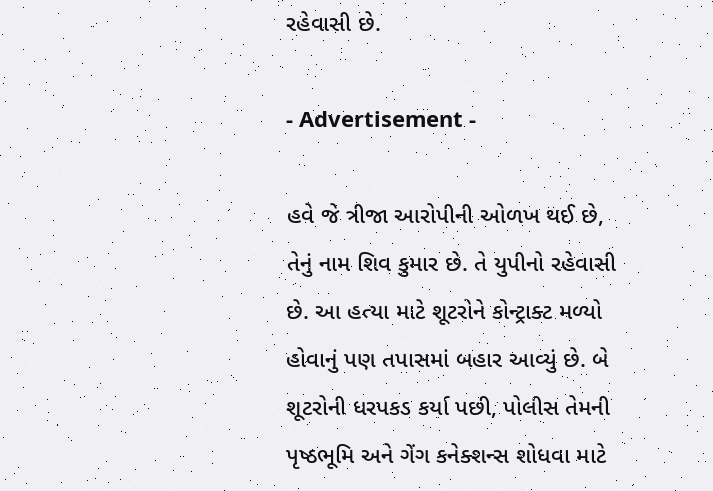રહેવાસી છે.

- Advertisement -

હવે જે ત્રીજા આરોપીની ઓળખ થઈ છે, તેનું નામ શિવ કુમાર છે. તે યુપીનો રહેવાસી છે. આ હત્યા માટે શૂટરોને કોન્ટ્રાક્ટ મળ્યો હોવાનું પણ તપાસમાં બહાર આવ્યું છે. બે શૂટરોની ધરપકડ કર્યા પછી, પોલીસ તેમની પૃષ્ઠભૂમિ અને ગેંગ કનેક્શન્સ શોધવા માટે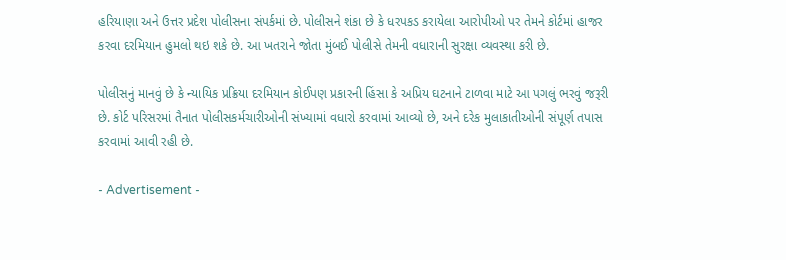હરિયાણા અને ઉત્તર પ્રદેશ પોલીસના સંપર્કમાં છે. પોલીસને શંકા છે કે ધરપકડ કરાયેલા આરોપીઓ પર તેમને કોર્ટમાં હાજર કરવા દરમિયાન હુમલો થઇ શકે છે. આ ખતરાને જોતા મુંબઈ પોલીસે તેમની વધારાની સુરક્ષા વ્યવસ્થા કરી છે.

પોલીસનું માનવું છે કે ન્યાયિક પ્રક્રિયા દરમિયાન કોઈપણ પ્રકારની હિંસા કે અપ્રિય ઘટનાને ટાળવા માટે આ પગલું ભરવું જરૂરી છે. કોર્ટ પરિસરમાં તૈનાત પોલીસકર્મચારીઓની સંખ્યામાં વધારો કરવામાં આવ્યો છે, અને દરેક મુલાકાતીઓની સંપૂર્ણ તપાસ કરવામાં આવી રહી છે.

- Advertisement -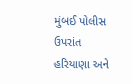મુંબઈ પોલીસ ઉપરાંત હરિયાણા અને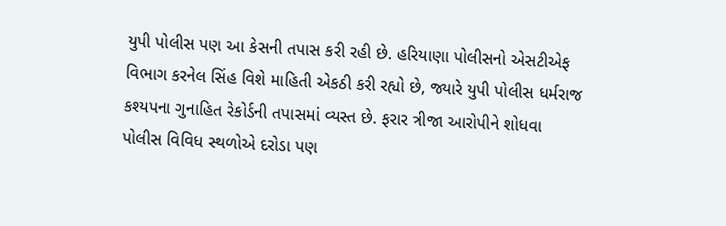યુપી પોલીસ પણ આ કેસની તપાસ કરી રહી છે. હરિયાણા પોલીસનો એસટીએફ વિભાગ કરનેલ સિંહ વિશે માહિતી એકઠી કરી રહ્યો છે, જ્યારે યુપી પોલીસ ધર્મરાજ કશ્યપના ગુનાહિત રેકોર્ડની તપાસમાં વ્યસ્ત છે. ફરાર ત્રીજા આરોપીને શોધવા પોલીસ વિવિધ સ્થળોએ દરોડા પણ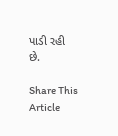પાડી રહી છે.

Share This Article